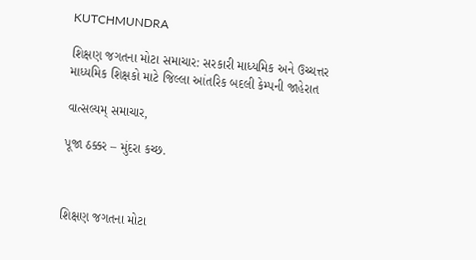KUTCHMUNDRA

શિક્ષણ જગતના મોટા સમાચાર: સરકારી માધ્યમિક અને ઉચ્ચત્તર માધ્યમિક શિક્ષકો માટે જિલ્લા આંતરિક બદલી કેમ્પની જાહેરાત

વાત્સલ્યમ્ સમાચાર,

પૂજા ઠક્કર – મુંદરા કચ્છ.



શિક્ષણ જગતના મોટા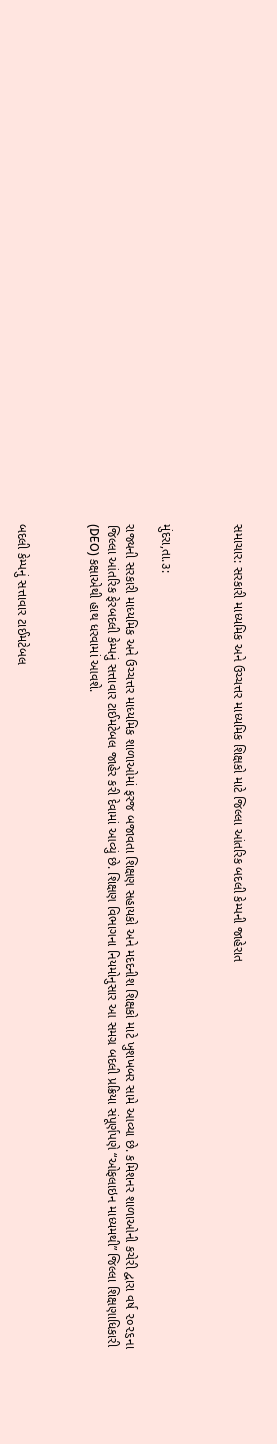સમાચાર: સરકારી માધ્યમિક અને ઉચ્ચત્તર માધ્યમિક શિક્ષકો માટે જિલ્લા આંતરિક બદલી કેમ્પની જાહેરાત



મુંદરા,તા.૩:

રાજ્યની સરકારી માધ્યમિક અને ઉચ્ચત્તર માધ્યમિક શાળાઓમાં ફરજ બજાવતા શિક્ષણ સહાયકો અને મદદનીશ શિક્ષકો માટે ખુશખબર સામે આવ્યા છે. કમિશનર શાળાઓની કચેરી દ્વારા વર્ષ ૨૦૨૬ના જિલ્લા આંતરિક ફેરબદલી કેમ્પનું સત્તાવાર ટાઈમટેબલ જાહેર કરી દેવામાં આવ્યું છે. શિક્ષણ વિભાગના નિયમોનુસાર આ સમગ્ર બદલી પ્રક્રિયા સંપૂર્ણપણે “ઓફલાઇન માધ્યમથી” જિલ્લા શિક્ષણાધિકારી (DEO) કક્ષાએથી હાથ ધરવામાં આવશે.



બદલી કેમ્પનું સત્તાવાર ટાઈમટેબલ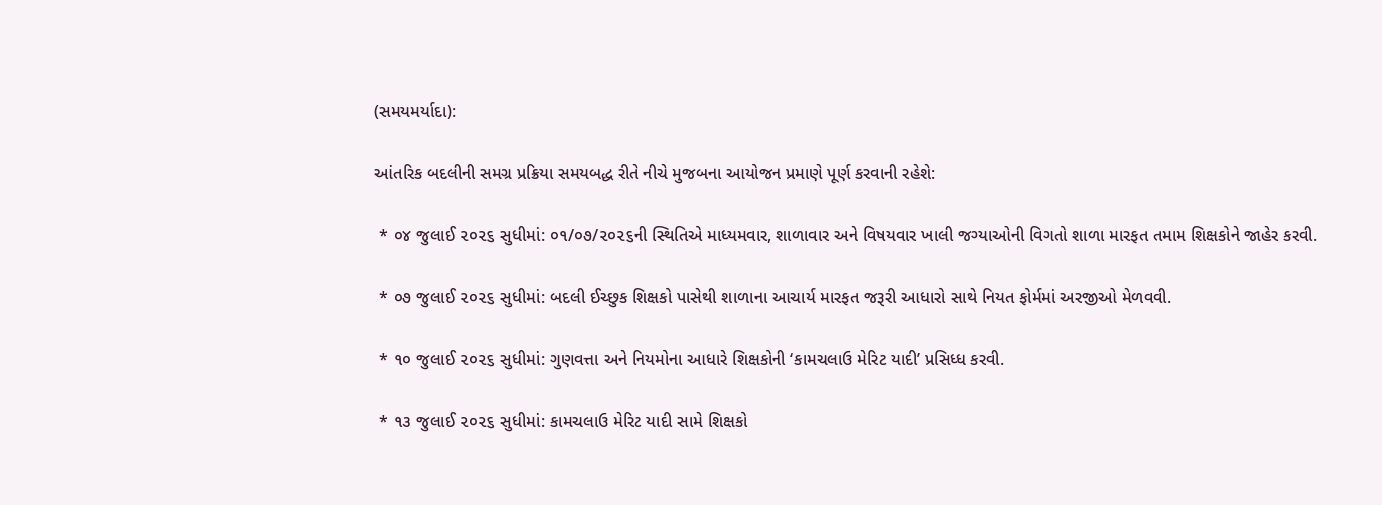(સમયમર્યાદા):

આંતરિક બદલીની સમગ્ર પ્રક્રિયા સમયબદ્ધ રીતે નીચે મુજબના આયોજન પ્રમાણે પૂર્ણ કરવાની રહેશે:

 * ૦૪ જુલાઈ ૨૦૨૬ સુધીમાં: ૦૧/૦૭/૨૦૨૬ની સ્થિતિએ માધ્યમવાર, શાળાવાર અને વિષયવાર ખાલી જગ્યાઓની વિગતો શાળા મારફત તમામ શિક્ષકોને જાહેર કરવી.

 * ૦૭ જુલાઈ ૨૦૨૬ સુધીમાં: બદલી ઈચ્છુક શિક્ષકો પાસેથી શાળાના આચાર્ય મારફત જરૂરી આધારો સાથે નિયત ફોર્મમાં અરજીઓ મેળવવી.

 * ૧૦ જુલાઈ ૨૦૨૬ સુધીમાં: ગુણવત્તા અને નિયમોના આધારે શિક્ષકોની ‘કામચલાઉ મેરિટ યાદી’ પ્રસિધ્ધ કરવી.

 * ૧૩ જુલાઈ ૨૦૨૬ સુધીમાં: કામચલાઉ મેરિટ યાદી સામે શિક્ષકો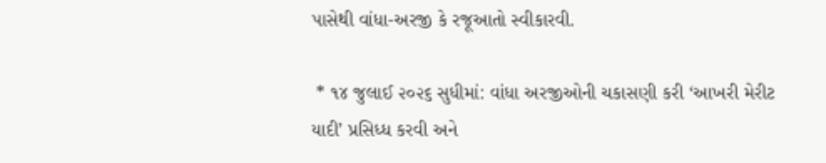પાસેથી વાંધા-અરજી કે રજૂઆતો સ્વીકારવી.

 * ૧૪ જુલાઈ ૨૦૨૬ સુધીમાં: વાંધા અરજીઓની ચકાસણી કરી ‘આખરી મેરીટ યાદી’ પ્રસિધ્ધ કરવી અને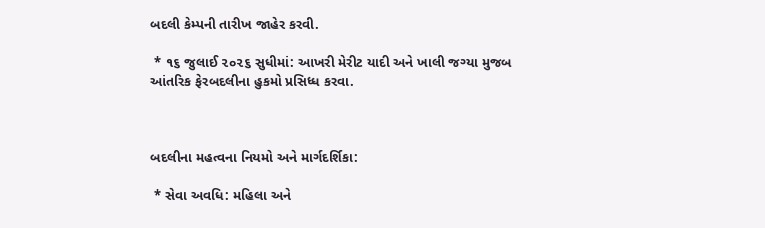બદલી કેમ્પની તારીખ જાહેર કરવી.

 * ૧૬ જુલાઈ ૨૦૨૬ સુધીમાં: આખરી મેરીટ યાદી અને ખાલી જગ્યા મુજબ આંતરિક ફેરબદલીના હુકમો પ્રસિધ્ધ કરવા.



બદલીના મહત્વના નિયમો અને માર્ગદર્શિકા:

 * સેવા અવધિ: મહિલા અને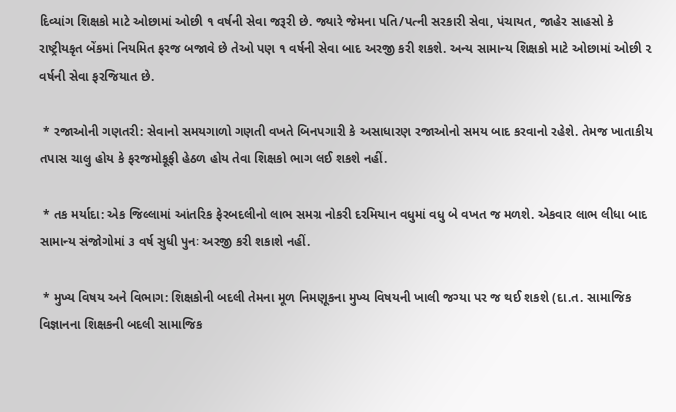દિવ્યાંગ શિક્ષકો માટે ઓછામાં ઓછી ૧ વર્ષની સેવા જરૂરી છે. જ્યારે જેમના પતિ/પત્ની સરકારી સેવા, પંચાયત, જાહેર સાહસો કે રાષ્ટ્રીયકૃત બેંકમાં નિયમિત ફરજ બજાવે છે તેઓ પણ ૧ વર્ષની સેવા બાદ અરજી કરી શકશે. અન્ય સામાન્ય શિક્ષકો માટે ઓછામાં ઓછી ૨ વર્ષની સેવા ફરજિયાત છે.

 * રજાઓની ગણતરી: સેવાનો સમયગાળો ગણતી વખતે બિનપગારી કે અસાધારણ રજાઓનો સમય બાદ કરવાનો રહેશે. તેમજ ખાતાકીય તપાસ ચાલુ હોય કે ફરજમોકૂફી હેઠળ હોય તેવા શિક્ષકો ભાગ લઈ શકશે નહીં.

 * તક મર્યાદા: એક જિલ્લામાં આંતરિક ફેરબદલીનો લાભ સમગ્ર નોકરી દરમિયાન વધુમાં વધુ બે વખત જ મળશે. એકવાર લાભ લીધા બાદ સામાન્ય સંજોગોમાં ૩ વર્ષ સુધી પુનઃ અરજી કરી શકાશે નહીં.

 * મુખ્ય વિષય અને વિભાગ: શિક્ષકોની બદલી તેમના મૂળ નિમણૂકના મુખ્ય વિષયની ખાલી જગ્યા પર જ થઈ શકશે (દા.ત. સામાજિક વિજ્ઞાનના શિક્ષકની બદલી સામાજિક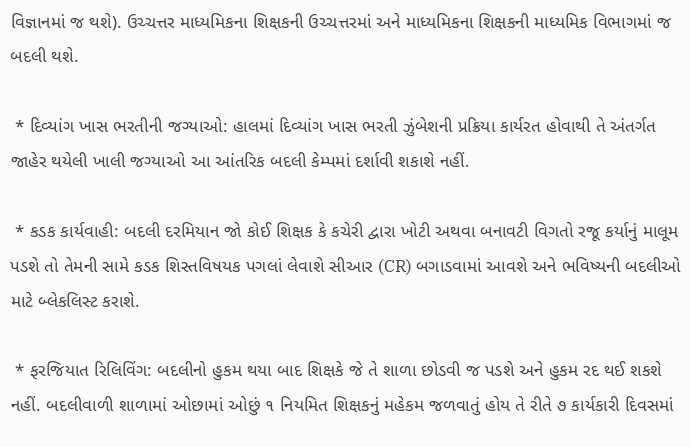વિજ્ઞાનમાં જ થશે). ઉચ્ચત્તર માધ્યમિકના શિક્ષકની ઉચ્ચત્તરમાં અને માધ્યમિકના શિક્ષકની માધ્યમિક વિભાગમાં જ બદલી થશે.

 * દિવ્યાંગ ખાસ ભરતીની જગ્યાઓ: હાલમાં દિવ્યાંગ ખાસ ભરતી ઝુંબેશની પ્રક્રિયા કાર્યરત હોવાથી તે અંતર્ગત જાહેર થયેલી ખાલી જગ્યાઓ આ આંતરિક બદલી કેમ્પમાં દર્શાવી શકાશે નહીં.

 * કડક કાર્યવાહી: બદલી દરમિયાન જો કોઈ શિક્ષક કે કચેરી દ્વારા ખોટી અથવા બનાવટી વિગતો રજૂ કર્યાનું માલૂમ પડશે તો તેમની સામે કડક શિસ્તવિષયક પગલાં લેવાશે સીઆર (CR) બગાડવામાં આવશે અને ભવિષ્યની બદલીઓ માટે બ્લેકલિસ્ટ કરાશે.

 * ફરજિયાત રિલિવિંગ: બદલીનો હુકમ થયા બાદ શિક્ષકે જે તે શાળા છોડવી જ પડશે અને હુકમ રદ થઈ શકશે નહીં. બદલીવાળી શાળામાં ઓછામાં ઓછું ૧ નિયમિત શિક્ષકનું મહેકમ જળવાતું હોય તે રીતે ૭ કાર્યકારી દિવસમાં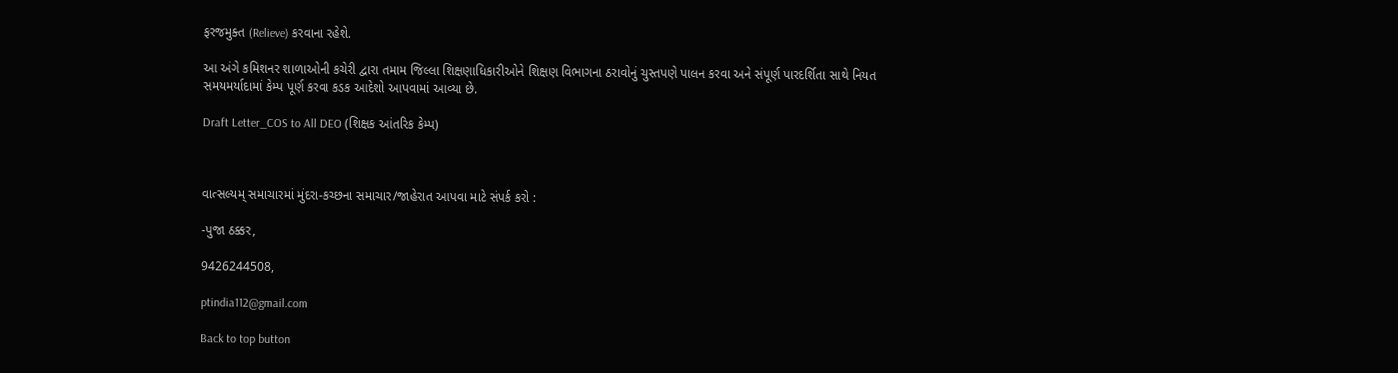ફરજમુક્ત (Relieve) કરવાના રહેશે.

આ અંગે કમિશનર શાળાઓની કચેરી દ્વારા તમામ જિલ્લા શિક્ષણાધિકારીઓને શિક્ષણ વિભાગના ઠરાવોનું ચુસ્તપણે પાલન કરવા અને સંપૂર્ણ પારદર્શિતા સાથે નિયત સમયમર્યાદામાં કેમ્પ પૂર્ણ કરવા કડક આદેશો આપવામાં આવ્યા છે.

Draft Letter_COS to All DEO (શિક્ષક આંતરિક કેમ્પ)



વાત્સલ્યમ્ સમાચારમાં મુંદરા-કચ્છના સમાચાર/જાહેરાત આપવા માટે સંપર્ક કરો :

-પુજા ઠક્કર,

9426244508,

ptindia112@gmail.com

Back to top button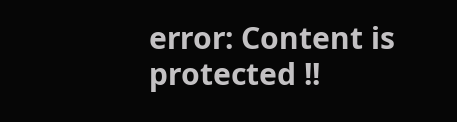error: Content is protected !!